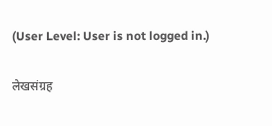(User Level: User is not logged in.)

लेखसंग्रह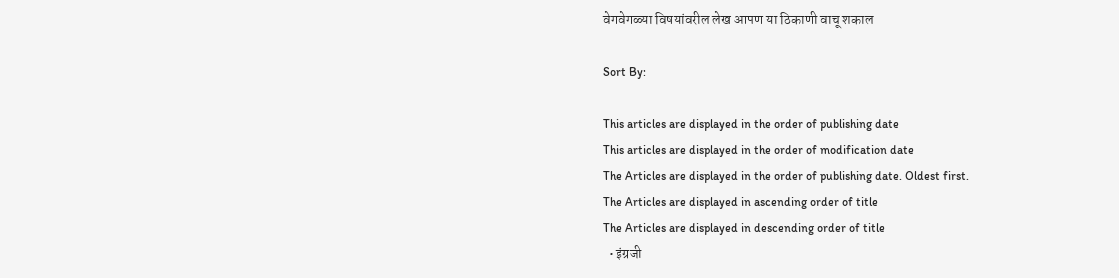वेगवेगळ्या विषयांवरील लेख आपण या ठिकाणी वाचू शकाल

Sort By:

This articles are displayed in the order of publishing date
This articles are displayed in the order of modification date
The Articles are displayed in the order of publishing date. Oldest first.
The Articles are displayed in ascending order of title
The Articles are displayed in descending order of title
  • इंग्रजी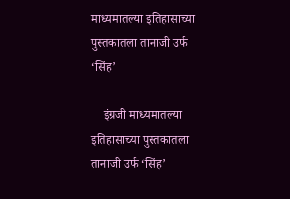माध्यमातल्या इतिहासाच्या पुस्तकातला तानाजी उर्फ ‘सिंह’

    इंग्रजी माध्यमातल्या इतिहासाच्या पुस्तकातला तानाजी उर्फ ‘सिंह’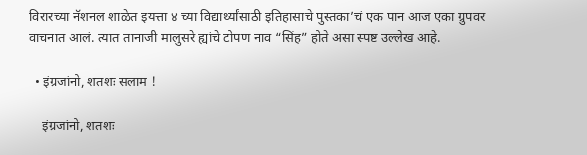विरारच्या नॅशनल शाळेत इयत्ता ४ च्या विद्यार्थ्यांसाठी इतिहासाचे पुस्तका’चं एक पान आज एका ग्रुपवर वाचनात आलं. त्यात तानाजी मालुसरे ह्यांचे टोपण नाव “सिंह” होते असा स्पष्ट उल्लेख आहे.

  • इंग्रजांनो, शतशः सलाम !

    इंग्रजांनो, शतशः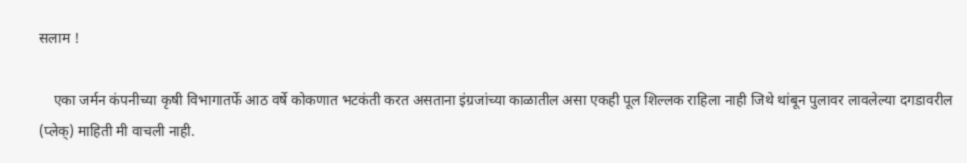सलाम !

    एका जर्मन कंपनीच्या कृषी विभागातर्फे आठ वर्षे कोकणात भटकंती करत असताना इंग्रजांच्या काळातील असा एकही पूल शिल्लक राहिला नाही जिथे थांबून पुलावर लावलेल्या दगडावरील (प्लेक्) माहिती मी वाचली नाही.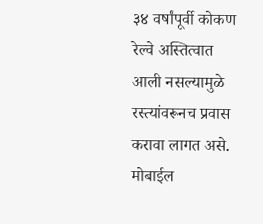३४ वर्षांपूर्वी कोकण रेल्वे अस्तित्वात आली नसल्यामुळे रस्त्यांवरूनच प्रवास करावा लागत असे. मोबाईल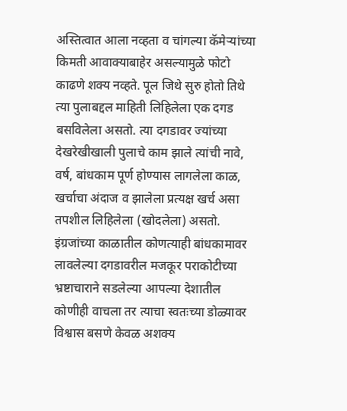अस्तित्वात आला नव्हता व चांगल्या कॅमेऱ्यांच्या किमती आवाक्याबाहेर असल्यामुळे फोटो काढणे शक्य नव्हते. पूल जिथे सुरु होतो तिथे त्या पुलाबद्दल माहिती लिहिलेला एक दगड बसविलेला असतो. त्या दगडावर ज्यांच्या देखरेखीखाली पुलाचे काम झाले त्यांची नावे, वर्ष, बांधकाम पूर्ण होण्यास लागलेला काळ, खर्चाचा अंदाज व झालेला प्रत्यक्ष खर्च असा तपशील लिहिलेला (खोदलेला) असतो. इंग्रजांच्या काळातील कोणत्याही बांधकामावर लावलेल्या दगडावरील मजकूर पराकोटीच्या भ्रष्टाचाराने सडलेल्या आपल्या देशातील कोणीही वाचला तर त्याचा स्वतःच्या डोळ्यावर विश्वास बसणे केवळ अशक्य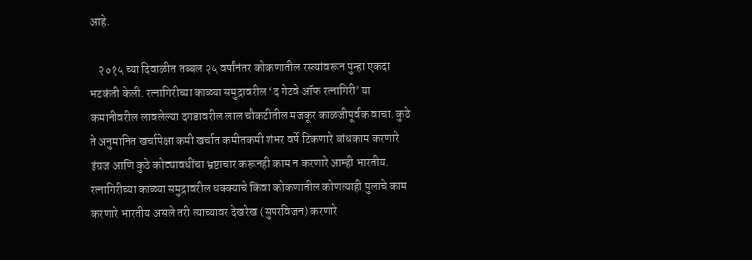आहे.

    २०१५ च्या दिवाळीत तब्बल २५ वर्षांनंतर कोकणातील रस्त्यांवरून पुन्हा एकदा भटकंती केली. रत्नागिरीच्या काळ्या समुद्रावरील ‘द गेटवे ऑफ रत्नागिरी’ या कमानीवरील लावलेल्या दगडावरील लाल चौकटीतील मजकूर काळजीपूर्वक वाचा. कुठे ते अनुमानित खर्चापेक्षा कमी खर्चात कमीतकमी शंभर वर्षे टिकणारे बांधकाम करणारे इंग्रज आणि कुठे कोट्यावधींचा भ्रष्टाचार करूनही काम न करणारे आम्ही भारतीय. रत्नागिरीच्या काळ्या समुद्रावरील धक्क्याचे किंवा कोकणातील कोणत्याही पुलाचे काम करणारे भारतीय असले तरी त्याच्यावर देखरेख (सुपरविजन) करणारे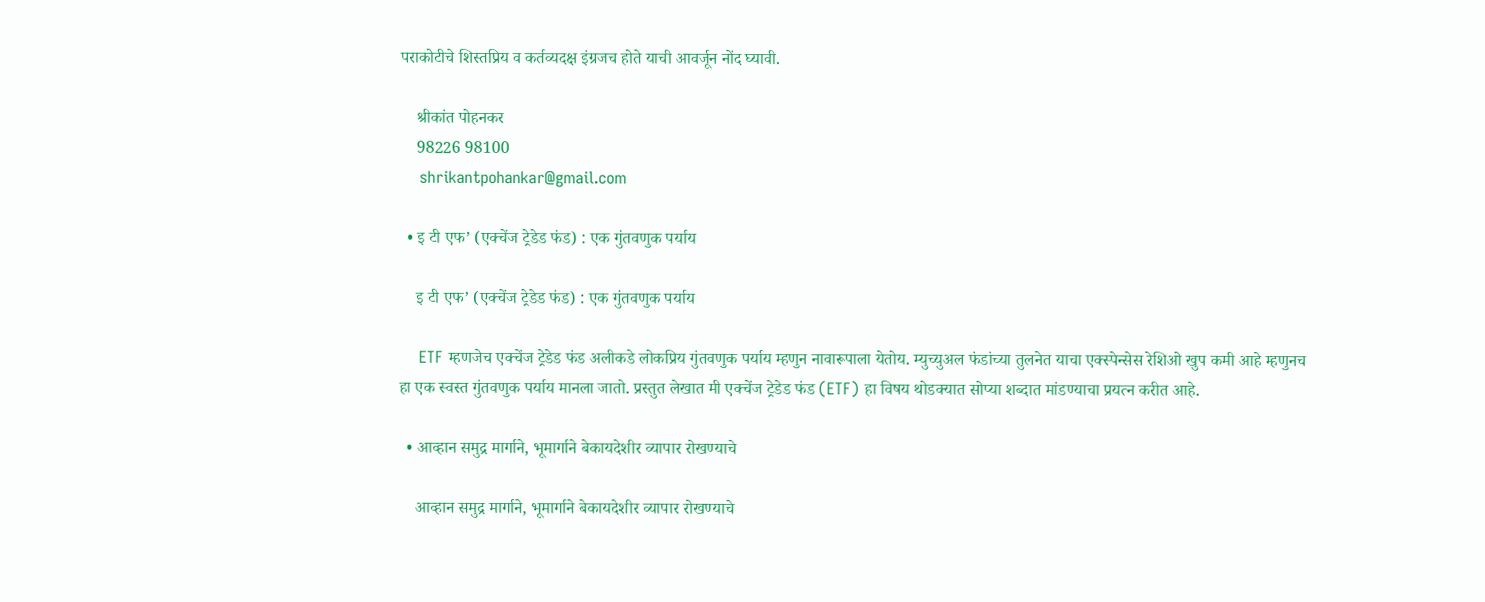पराकोटीचे शिस्तप्रिय व कर्तव्यदक्ष इंग्रजच होते याची आवर्जून नोंद घ्यावी.

    श्रीकांत पोहनकर
    98226 98100
    shrikantpohankar@gmail.com

  • इ टी एफ’ (एक्चेंज ट्रेडेड फंड) : एक गुंतवणुक पर्याय

    इ टी एफ’ (एक्चेंज ट्रेडेड फंड) : एक गुंतवणुक पर्याय

    ETF म्हणजेच एक्चेंज ट्रेडेड फंड अलीकडे लोकप्रिय गुंतवणुक पर्याय म्हणुन नावारूपाला येतोय. म्युच्युअल फंडांच्या तुलनेत याचा एक्स्पेन्सेस रेशिओ खुप कमी आहे म्हणुनच हा एक स्वस्त गुंतवणुक पर्याय मानला जातो. प्रस्तुत लेखात मी एक्चेंज ट्रेडेड फंड (ETF) हा विषय थोडक्यात सोप्या शब्दात मांडण्याचा प्रयत्न करीत आहे.

  • आव्हान समुद्र मार्गाने, भूमार्गाने बेकायदेशीर व्यापार रोखण्याचे

    आव्हान समुद्र मार्गाने, भूमार्गाने बेकायदेशीर व्यापार रोखण्याचे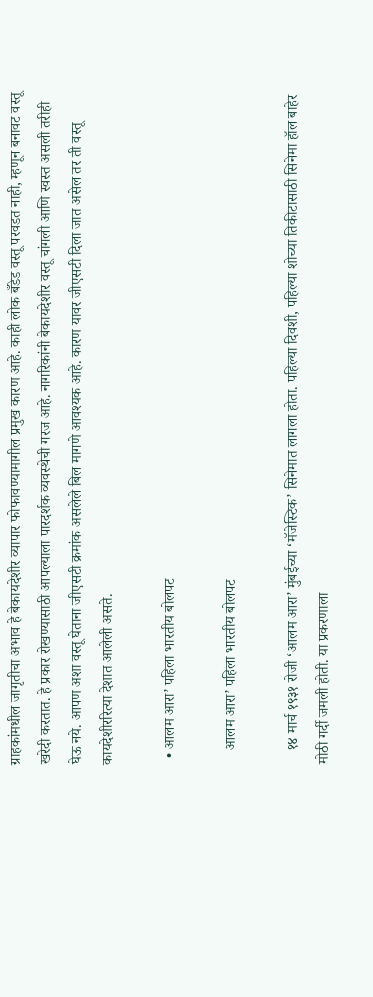ग्राहकांमधील जागृतीचा अभाव हे बेकायदेशीर व्यापार फोफावण्यामागील प्रमुख कारण आहे. काही लोक बँडेड वस्तू परवडत नाही, म्हणून बनावट वस्तू खरेदी करतात. हे प्रकार रोखण्यासाठी आपल्याला पारदर्शक व्यवस्थेची गरज आहे. नागरिकांनी बेकायदेशीर वस्तू चांगली आणि स्वस्त असली तरीही घेऊ नये. आपण अशा वस्तू घेताना जीएसटी क्रमांक असलेले बिल मागणे आवश्यक आहे. कारण यावर जीएसटी दिला जात असेल तर ती वस्तू कायदेशीररित्या देशात आलेली असते.

  • आलम आरा’ पहिला भारतीय बोलपट

    आलम आरा’ पहिला भारतीय बोलपट

    १४ मार्च १९३१ रोजी ‘आलम आरा’ मुंबईच्या ‘मॅजेस्टिक’ सिनेमात लागला होता. पहिल्या दिवशी, पहिल्या शोच्या तिकीटासाठी सिनेमा हॉल बाहेर मोठी गर्दी जमली होती. या प्रकरणाला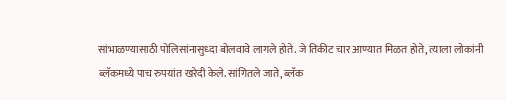सांभाळण्यासाठी पोलिसांनासुध्दा बोलवावे लागले होते. जे तिकीट चार आण्यात मिळत होते, त्याला लोकांनी ब्लॅकमध्ये पाच रुपयांत खरेदी केले. सांगितले जाते, ब्लॅक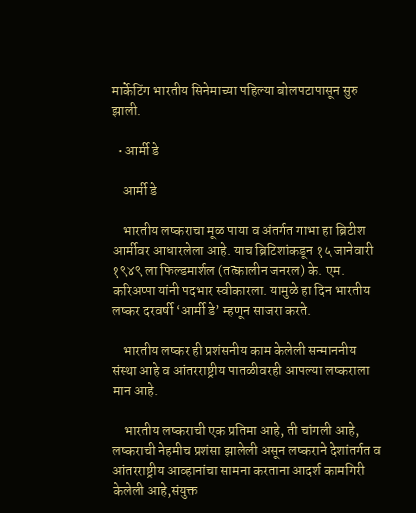मार्केटिंग भारतीय सिनेमाच्या पहिल्या बोलपटापासून सुरु झाली.

  • आर्मी डे

    आर्मी डे

    भारतीय लष्कराचा मूळ पाया व अंतर्गत गाभा हा ब्रिटीश आर्मीवर आधारलेला आहे. याच ब्रिटिशांकडून १५ जानेवारी १९४९ ला फिल्डमार्शल (तत्कालीन जनरल) के. एम. करिअप्पा यांनी पदभार स्वीकारला. यामुळे हा दिन भारतीय लष्कर दरवर्षी ‘आर्मी डे’ म्हणून साजरा करते.

    भारतीय लष्कर ही प्रशंसनीय काम केलेली सन्माननीय संस्था आहे व आंतरराष्ट्रीय पातळीवरही आपल्या लष्कराला मान आहे.

    भारतीय लष्कराची एक प्रतिमा आहे, ती चांगली आहे, लष्कराची नेहमीच प्रशंसा झालेली असून लष्कराने देशांतर्गत व आंतरराष्ट्रीय आव्हानांचा सामना करताना आदर्श कामगिरी केलेली आहे,संयुक्त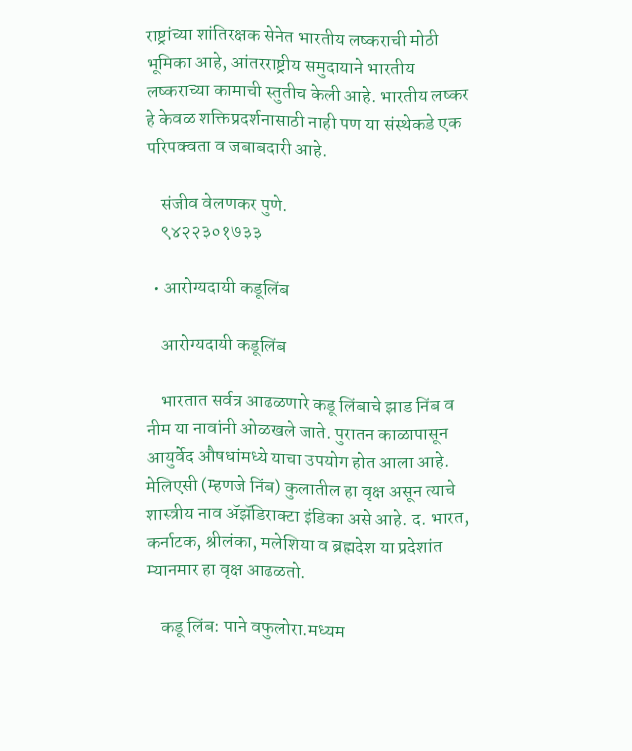राष्ट्रांच्या शांतिरक्षक सेनेत भारतीय लष्कराची मोठी भूमिका आहे, आंतरराष्ट्रीय समुदायाने भारतीय लष्कराच्या कामाची स्तुतीच केली आहे. भारतीय लष्कर हे केवळ शक्तिप्रदर्शनासाठी नाही पण या संस्थेकडे एक परिपक्वता व जबाबदारी आहे.

    संजीव वेलणकर पुणे.
    ९४२२३०१७३३

  • आरोग्यदायी कडूलिंब

    आरोग्यदायी कडूलिंब

    भारतात सर्वत्र आढळणारे कडू लिंबाचे झाड निंब व नीम या नावांनी ओळखले जाते. पुरातन काळापासून आयुर्वेद औषधांमध्ये याचा उपयोग होत आला आहे. मेलिएसी (म्हणजे निंब) कुलातील हा वृक्ष असून त्याचे शास्त्रीय नाव ॲझॅडिराक्टा इंडिका असे आहे. द. भारत, कर्नाटक, श्रीलंका, मलेशिया व ब्रह्मदेश या प्रदेशांत म्यानमार हा वृक्ष आढळतो.

    कडू लिंब: पाने वफुलोरा.मध्यम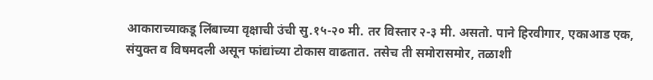आकाराच्याकडू लिंबाच्या वृक्षाची उंची सु.१५-२० मी. तर विस्तार २-३ मी. असतो. पाने हिरवीगार, एकाआड एक, संयुक्त व विषमदली असून फांद्यांच्या टोकास वाढतात. तसेच ती समोरासमोर, तळाशी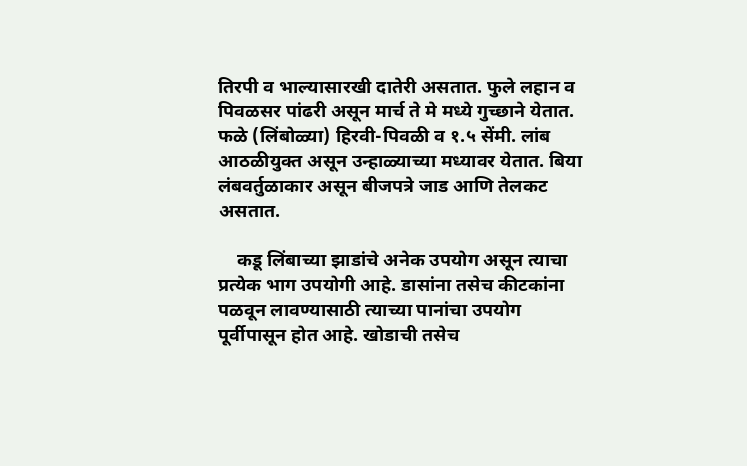तिरपी व भाल्यासारखी दातेरी असतात. फुले लहान व पिवळसर पांढरी असून मार्च ते मे मध्ये गुच्छाने येतात. फळे (लिंबोळ्या) हिरवी-पिवळी व १.५ सेंमी. लांब आठळीयुक्त असून उन्हाळ्याच्या मध्यावर येतात. बिया लंबवर्तुळाकार असून बीजपत्रे जाड आणि तेलकट असतात.

    कडू लिंबाच्या झाडांचे अनेक उपयोग असून त्याचा प्रत्येक भाग उपयोगी आहे. डासांना तसेच कीटकांना पळवून लावण्यासाठी त्याच्या पानांचा उपयोग पूर्वीपासून होत आहे. खोडाची तसेच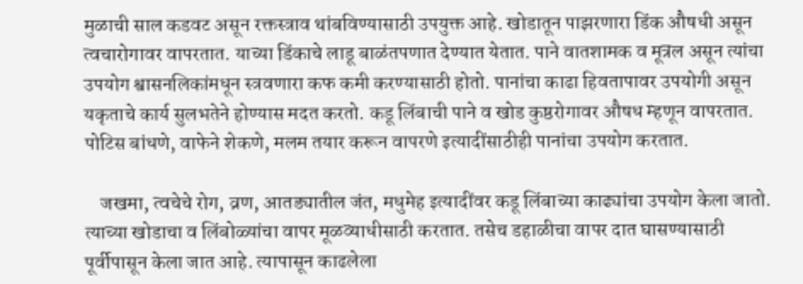मुळाची साल कडवट असून रक्तस्त्राव थांबविण्यासाठी उपयुक्त आहे. खोडातून पाझरणारा डिंक औषधी असून त्वचारोगावर वापरतात. याच्या डिंकाचे लाडू बाळंतपणात देण्यात येतात. पाने वातशामक व मूत्रल असून त्यांचा उपयोग श्वासनलिकांमधून स्त्रवणारा कफ कमी करण्यासाठी होतो. पानांचा काढा हिवतापावर उपयोगी असून यकृताचे कार्य सुलभतेने होण्यास मदत करतो. कडू लिंबाची पाने व खोड कुष्ठरोगावर औषध म्हणून वापरतात. पोटिस बांधणे, वाफेने शेकणे, मलम तयार करून वापरणे इत्यादींसाठीही पानांचा उपयोग करतात.

    जखमा, त्वचेचे रोग, व्रण, आतड्यातील जंत, मधुमेह इत्यादींवर कडू लिंबाच्या काढ्यांचा उपयोग केला जातो. त्याच्या खोडाचा व लिंबोळ्यांचा वापर मूळव्याधीसाठी करतात. तसेच डहाळीचा वापर दात घासण्यासाठी पूर्वीपासून केला जात आहे. त्यापासून काढलेला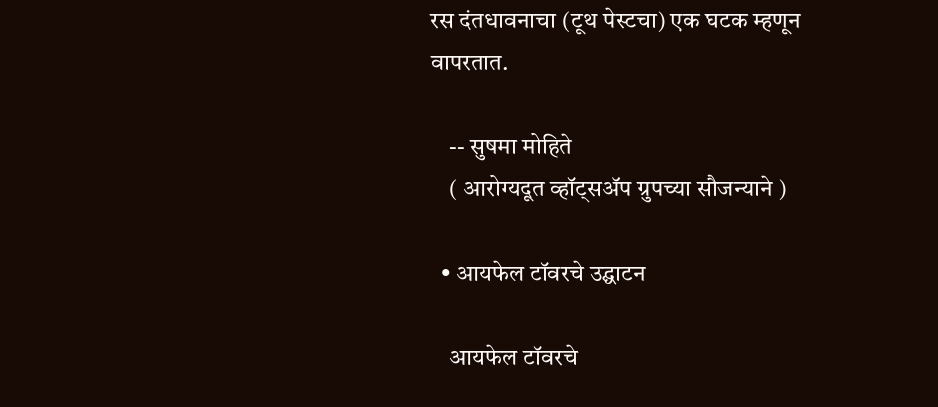रस दंतधावनाचा (टूथ पेस्टचा) एक घटक म्हणून वापरतात.

    -- सुषमा मोहिते
    ( आरोग्यदूत व्हॉट्सॲप ग्रुपच्या सौजन्याने )

  • आयफेल टॉवरचे उद्घाटन

    आयफेल टॉवरचे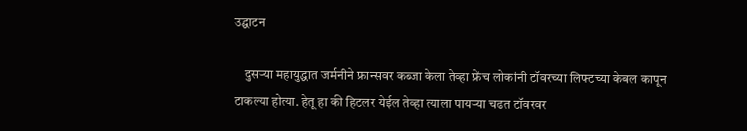उद्घाटन

    दुसऱ्या महायुद्धात जर्मनीने फ्रान्सवर कब्जा केला तेव्हा फ्रेंच लोकांनी टॉवरच्या लिफ्टच्या केबल कापून टाकल्या होत्या. हेतू हा की हिटलर येईल तेव्हा त्याला पायऱ्या चढत टॉवरवर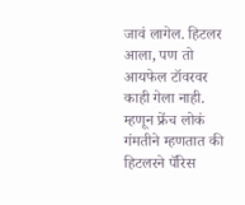जावं लागेल. हिटलर आला, पण तो आयफेल टॉवरवर काही गेला नाही. म्हणून फ्रेंच लोकं गंमतीने म्हणतात की हिटलरने पॅरिस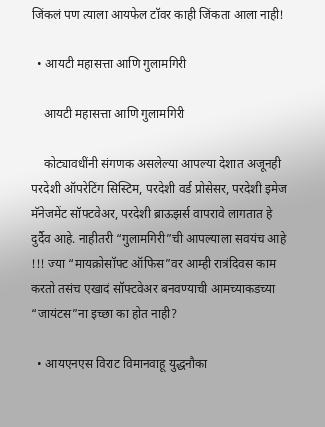जिंकलं पण त्याला आयफेल टॉवर काही जिंकता आला नाही!

  • आयटी महासत्ता आणि गुलामगिरी

    आयटी महासत्ता आणि गुलामगिरी

    कोट्यावधींनी संगणक असलेल्या आपल्या देशात अजूनही परदेशी ऑपरेटिंग सिस्टिम, परदेशी वर्ड प्रोसेसर, परदेशी इमेज मॅनेजमेंट सॉफ्टवेअर, परदेशी ब्राऊझर्स वापरावे लागतात हे दुर्दैव आहे. नाहीतरी “गुलामगिरी”ची आपल्याला सवयंच आहे !!! ज्या “मायक्रोसॉफ्ट ऑफिस”वर आम्ही रात्रंदिवस काम करतो तसंच एखादं सॉफ्टवेअर बनवण्याची आमच्याकडच्या “जायंटस”ना इच्छा का होत नाही?

  • आयएनएस विराट विमानवाहू युद्धनौका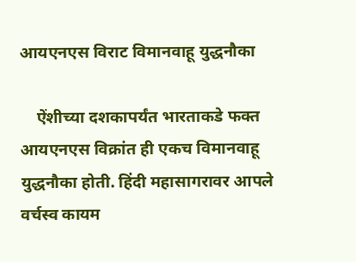आयएनएस विराट विमानवाहू युद्धनौका

    ऐंशीच्या दशकापर्यंत भारताकडे फक्त आयएनएस विक्रांत ही एकच विमानवाहू युद्धनौका होती. हिंदी महासागरावर आपले वर्चस्व कायम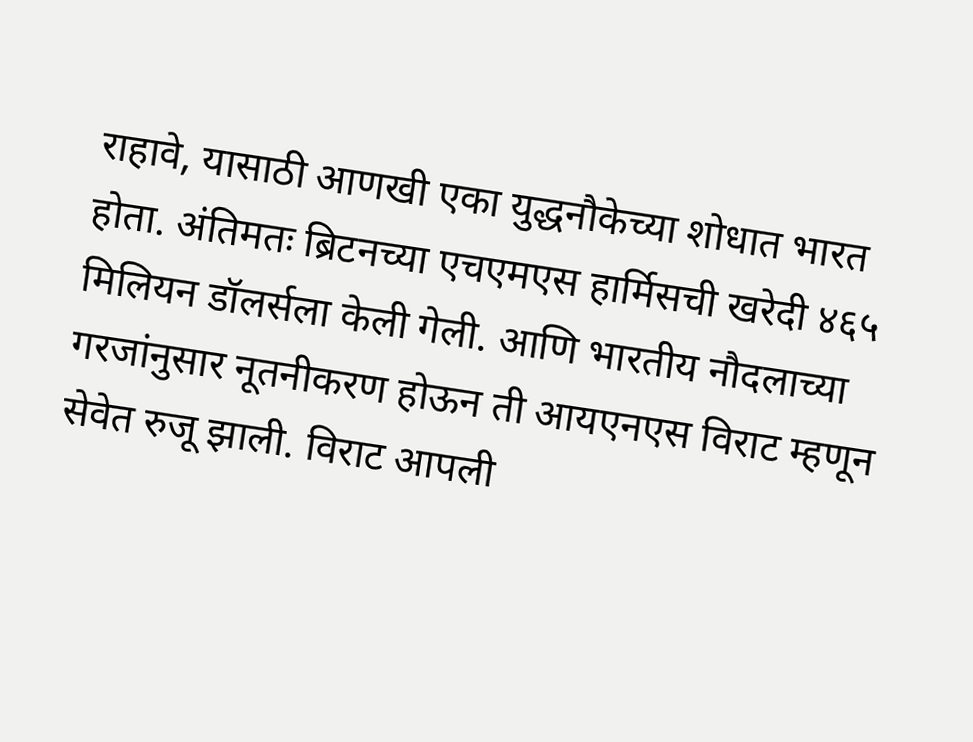राहावे, यासाठी आणखी एका युद्धनौकेच्या शोधात भारत होता. अंतिमतः ब्रिटनच्या एचएमएस हार्मिसची खरेदी ४६५ मिलियन डॉलर्सला केली गेली. आणि भारतीय नौदलाच्या गरजांनुसार नूतनीकरण होऊन ती आयएनएस विराट म्हणून सेवेत रुजू झाली. विराट आपली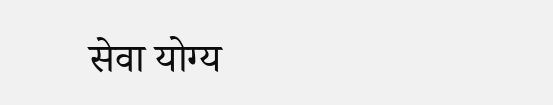सेवा योग्य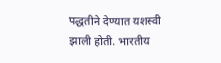पद्धतीने देण्यात यशस्वी झाली होती. भारतीय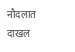नौदलात दाखल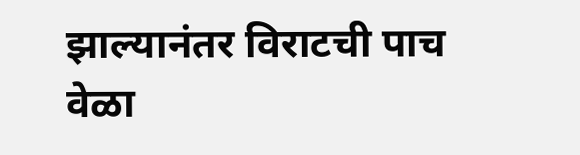झाल्यानंतर विराटची पाच वेळा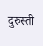दुरुस्ती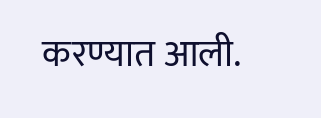करण्यात आली.